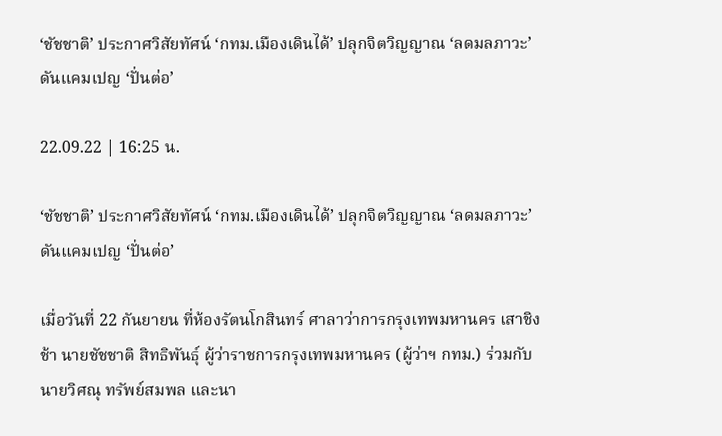‘ชัชชาติ’ ประกาศวิสัยทัศน์ ‘กทม.เมืองเดินได้’ ปลุกจิตวิญญาณ ‘ลดมลภาวะ’ ดันแคมเปญ ‘ปั่นต่อ’

22.09.22 | 16:25 น.

‘ชัชชาติ’ ประกาศวิสัยทัศน์ ‘กทม.เมืองเดินได้’ ปลุกจิตวิญญาณ ‘ลดมลภาวะ’ ดันแคมเปญ ‘ปั่นต่อ’

เมื่อวันที่ 22 กันยายน ที่ห้องรัตนโกสินทร์ ศาลาว่าการกรุงเทพมหานคร เสาชิงช้า นายชัชชาติ สิทธิพันธุ์ ผู้ว่าราชการกรุงเทพมหานคร (ผู้ว่าฯ กทม.) ร่วมกับ นายวิศณุ ทรัพย์สมพล และนา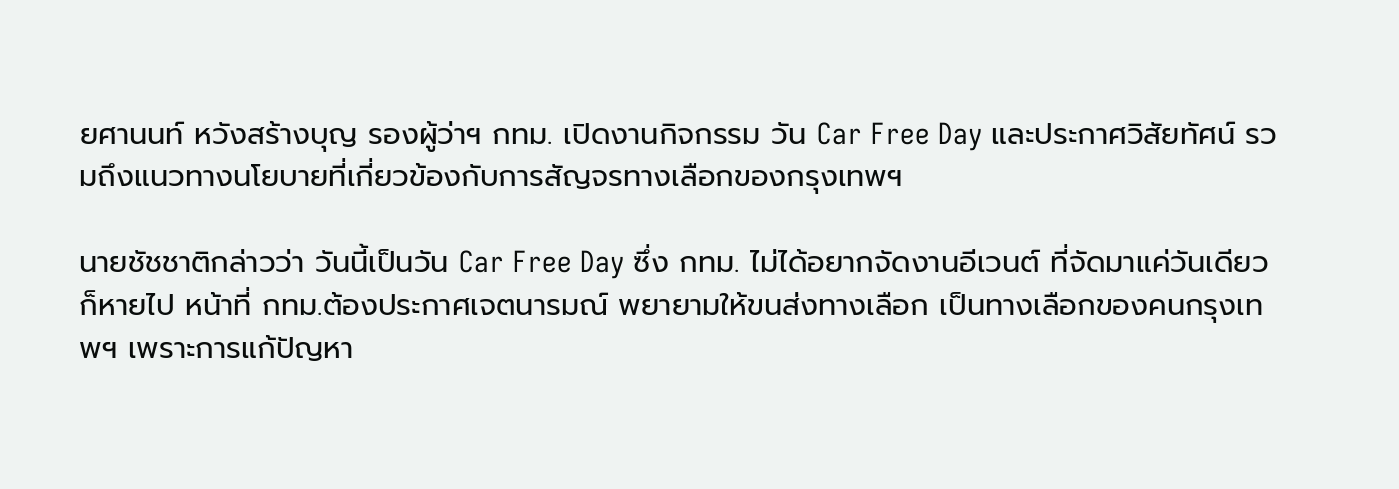ยศานนท์ หวังสร้างบุญ รองผู้ว่าฯ กทม. เปิดงานกิจกรรม วัน Car Free Day และประกาศวิสัยทัศน์ รวมถึงแนวทางนโยบายที่เกี่ยวข้องกับการสัญจรทางเลือกของกรุงเทพฯ

นายชัชชาติกล่าวว่า วันนี้เป็นวัน Car Free Day ซึ่ง กทม. ไม่ได้อยากจัดงานอีเวนต์ ที่จัดมาแค่วันเดียวก็หายไป หน้าที่ กทม.ต้องประกาศเจตนารมณ์ พยายามให้ขนส่งทางเลือก เป็นทางเลือกของคนกรุงเทพฯ เพราะการแก้ปัญหา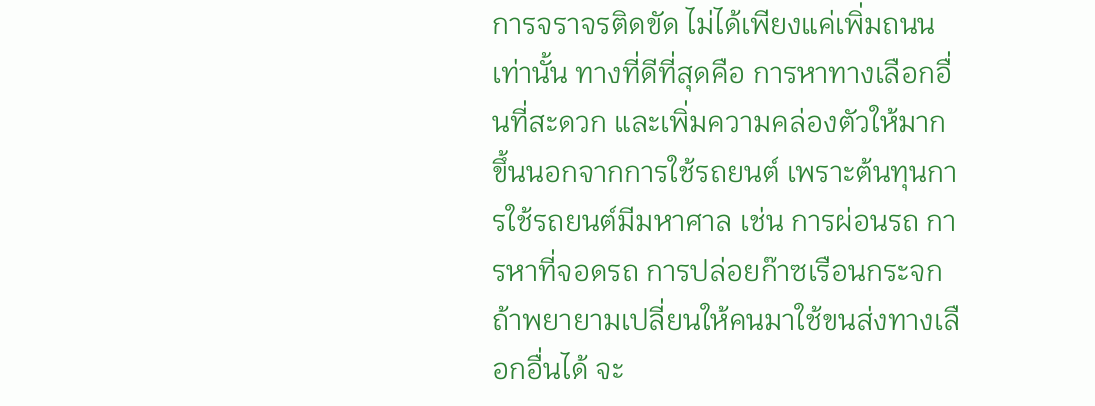การจราจรติดขัด ไม่ได้เพียงแค่เพิ่มถนนเท่านั้น ทางที่ดีที่สุดคือ การหาทางเลือกอื่นที่สะดวก และเพิ่มความคล่องตัวให้มากขึ้นนอกจากการใช้รถยนต์ เพราะต้นทุนการใช้รถยนต์มีมหาศาล เช่น การผ่อนรถ การหาที่จอดรถ การปล่อยก๊าซเรือนกระจก ถ้าพยายามเปลี่ยนให้คนมาใช้ขนส่งทางเลือกอื่นได้ จะ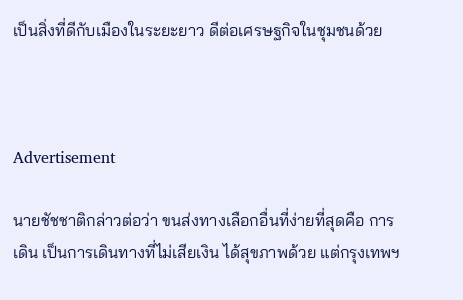เป็นสิ่งที่ดีกับเมืองในระยะยาว ดีต่อเศรษฐกิจในชุมชนด้วย



Advertisement

นายชัชชาติกล่าวต่อว่า ขนส่งทางเลือกอื่นที่ง่ายที่สุดคือ การเดิน เป็นการเดินทางที่ไม่เสียเงิน ได้สุขภาพด้วย แต่กรุงเทพฯ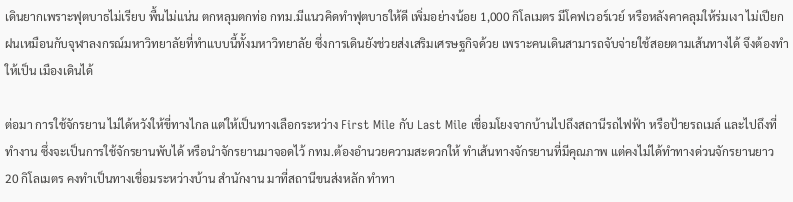เดินยากเพราะฟุตบาธไม่เรียบ พื้นไม่แน่น ตกหลุมตกท่อ กทม.มีแนวคิดทำฟุตบาธให้ดี เพิ่มอย่างน้อย 1,000 กิโลเมตร มีโคฟเวอร์เวย์ หรือหลังคาคลุมให้ร่มเงา ไม่เปียกฝนเหมือนกับจุฬาลงกรณ์มหาวิทยาลัยที่ทำแบบนี้ทั้งมหาวิทยาลัย ซึ่งการเดินยังช่วยส่งเสริมเศรษฐกิจด้วย เพราะคนเดินสามารถจับจ่ายใช้สอยตามเส้นทางได้ จึงต้องทำให้เป็น เมืองเดินได้

ต่อมา การใช้จักรยาน ไม่ได้หวังให้ขี่ทางไกล แต่ให้เป็นทางเลือกระหว่าง First Mile กับ Last Mile เชื่อมโยงจากบ้านไปถึงสถานีรถไฟฟ้า หรือป้ายรถเมล์ และไปถึงที่ทำงาน ซึ่งจะเป็นการใช้จักรยานพับได้ หรือนำจักรยานมาจอดไว้ กทม.ต้องอำนวยความสะดวกให้ ทำเส้นทางจักรยานที่มีคุณภาพ แต่คงไม่ได้ทำทางด่วนจักรยานยาว 20 กิโลเมตร คงทำเป็นทางเชื่อมระหว่างบ้าน สำนักงาน มาที่สถานีขนส่งหลัก ทำทา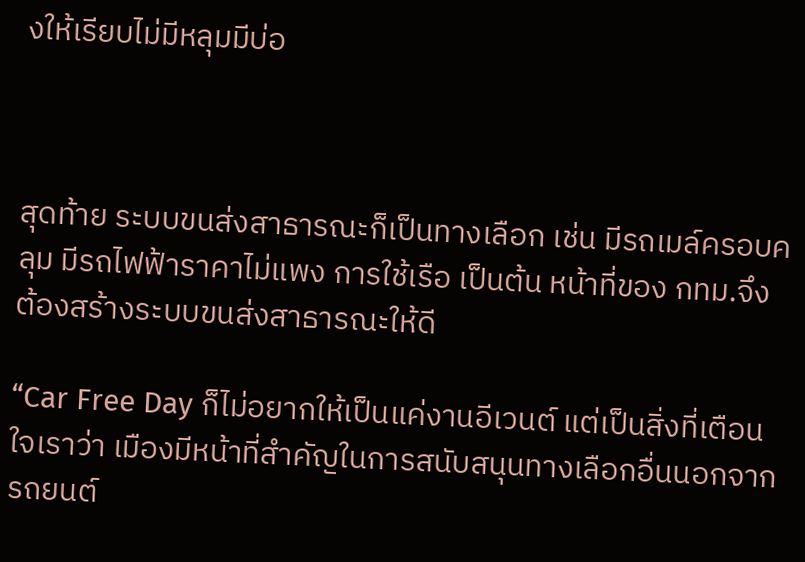งให้เรียบไม่มีหลุมมีบ่อ



สุดท้าย ระบบขนส่งสาธารณะก็เป็นทางเลือก เช่น มีรถเมล์ครอบคลุม มีรถไฟฟ้าราคาไม่แพง การใช้เรือ เป็นต้น หน้าที่ของ กทม.จึงต้องสร้างระบบขนส่งสาธารณะให้ดี

“Car Free Day ก็ไม่อยากให้เป็นแค่งานอีเวนต์ แต่เป็นสิ่งที่เตือนใจเราว่า เมืองมีหน้าที่สำคัญในการสนับสนุนทางเลือกอื่นนอกจากรถยนต์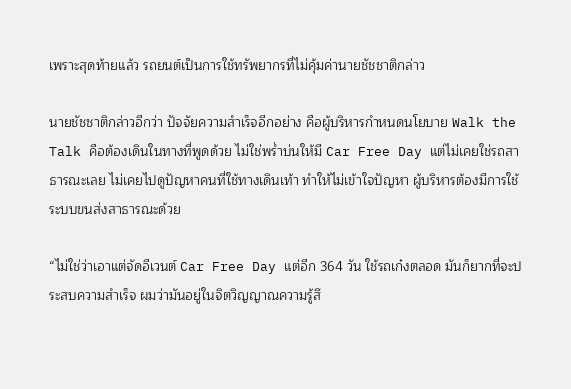เพราะสุดท้ายแล้ว รถยนต์เป็นการใช้ทรัพยากรที่ไม่คุ้มค่านายชัชชาติกล่าว

นายชัชชาติกล่าวอีกว่า ปัจจัยความสำเร็จอีกอย่าง คือผู้บริหารกำหนดนโยบาย Walk the Talk คือต้องเดินในทางที่พูดด้วย ไม่ใช่พร่ำบ่นให้มี Car Free Day แต่ไม่เคยใช่รถสาธารณะเลย ไม่เคยไปดูปัญหาคนที่ใช้ทางเดินเท้า ทำให้ไม่เข้าใจปัญหา ผู้บริหารต้องมีการใช้ระบบขนส่งสาธารณะด้วย

“ไม่ใช่ว่าเอาแต่จัดอีเวนต์ Car Free Day แต่อีก 364 วัน ใช้รถเก๋งตลอด มันก็ยากที่จะประสบความสำเร็จ ผมว่ามันอยู่ในจิตวิญญาณความรู้สึ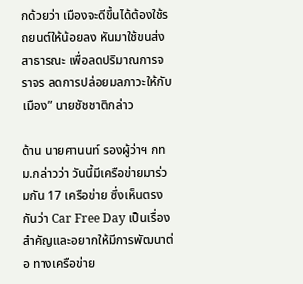กด้วยว่า เมืองจะดีขึ้นได้ต้องใช้รถยนต์ให้น้อยลง หันมาใช้ขนส่งสาธารณะ เพื่อลดปริมาณการจราจร ลดการปล่อยมลภาวะให้กับเมือง” นายชัชชาติกล่าว

ด้าน นายศานนท์ รองผู้ว่าฯ กทม.กล่าวว่า วันนี้มีเครือข่ายมาร่วมกัน 17 เครือข่าย ซึ่งเห็นตรงกันว่า Car Free Day เป็นเรื่องสำคัญและอยากให้มีการพัฒนาต่อ ทางเครือข่าย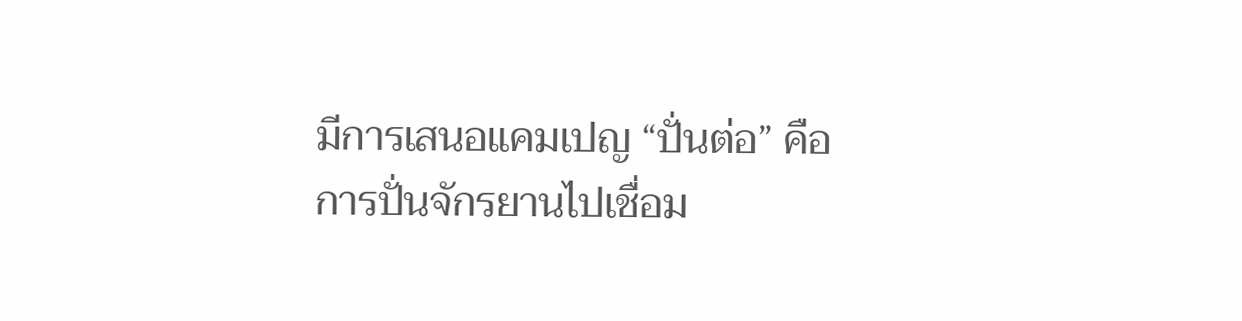มีการเสนอแคมเปญ “ปั่นต่อ” คือการปั่นจักรยานไปเชื่อม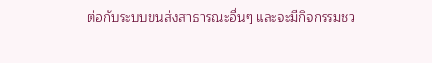ต่อกับระบบขนส่งสาธารณะอื่นๆ และจะมีกิจกรรมชว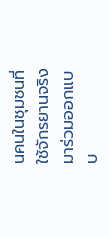นคนในชุมชนที่ใช้จักรยานจริง มาร่วมออกแบบ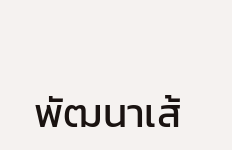พัฒนาเส้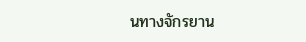นทางจักรยาน